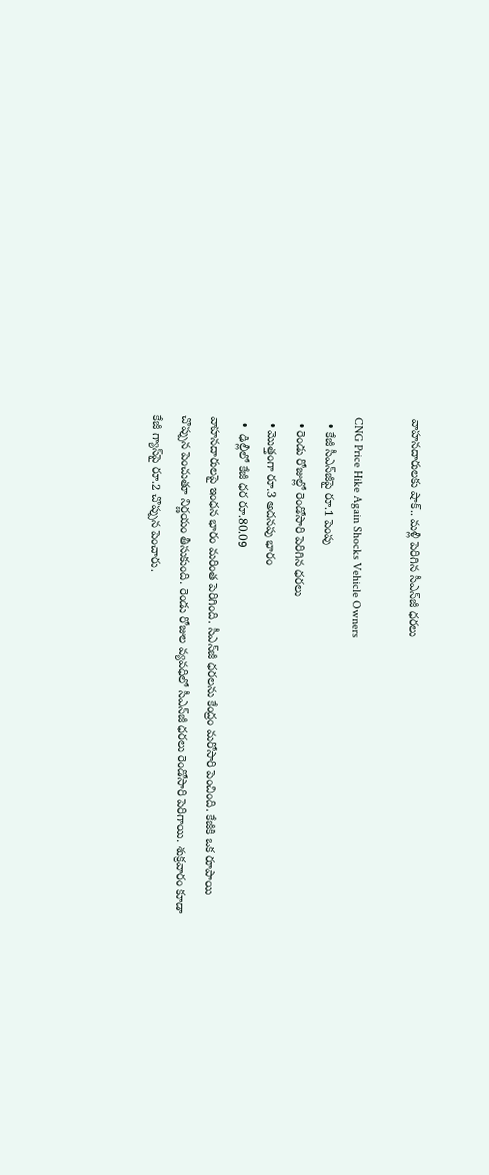వాహనదారులకు షాక్‌.. మళ్లీ పెరిగిన సీఎన్‌జీ ధరలు

CNG Price Hike Again Shocks Vehicle Owners
  • కేజీ సీఎన్‌జీపై రూ.1 పెంపు
  • రెండు రోజుల్లో రెండోసారి పెరిగిన ధరలు
  • మొత్తంగా రూ.3 అదనపు భారం
  •  ఢిల్లీలో కేజీ ధర రూ.80.09
వాహనదారులపై ఇంధన భారం మరింత పెరిగింది. సీఎన్‌జీ ధరలను కేంద్రం మరోసారి పెంచింది. కేజీకి ఒక రూపాయి చొప్పున పెంచుతూ నిర్ణయం తీసుకుంది. రెండు రోజుల వ్యవధిలో సీఎన్‌జీ ధరలు రెండోసారి పెరిగాయి. శుక్రవారం కూడా కేజీ గ్యాస్‌పై రూ.2 చొప్పున పెంచారు.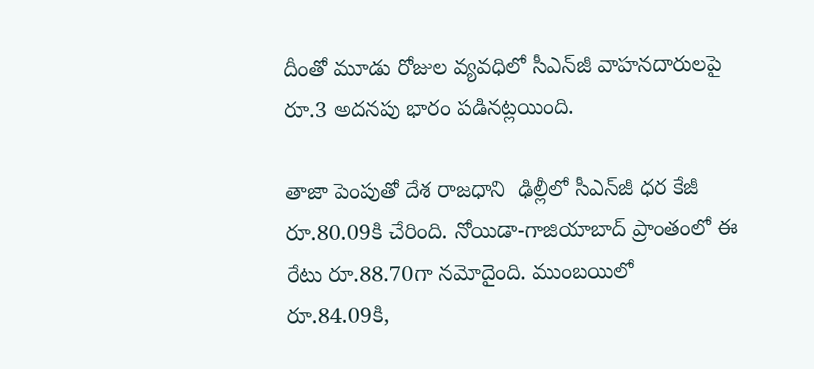దీంతో మూడు రోజుల వ్యవధిలో సీఎన్‌జీ వాహనదారులపై రూ.3 అదనపు భారం పడినట్లయింది.

తాజా పెంపుతో దేశ రాజధాని  ఢిల్లీలో సీఎన్‌జీ ధర కేజీ రూ.80.09కి చేరింది. నోయిడా-గాజియాబాద్‌ ప్రాంతంలో ఈ రేటు రూ.88.70గా నమోదైంది. ముంబయిలో రూ.84.09కి,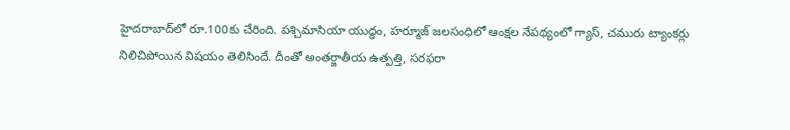హైదరాబాద్‌లో రూ.100కు చేరింది. పశ్చిమాసియా యుద్ధం, హర్మూజ్‌ జలసంధిలో ఆంక్షల నేపథ్యంలో గ్యాస్‌, చమురు ట్యాంకర్లు నిలిచిపోయిన విషయం తెలిసిందే. దీంతో అంతర్జాతీయ ఉత్పత్తి, సరఫరా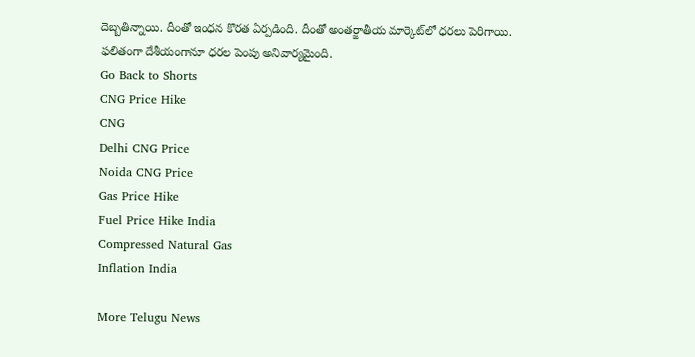దెబ్బతిన్నాయి. దీంతో ఇంధన కొరత ఏర్పడింది. దీంతో అంతర్జాతీయ మార్కెట్‌లో ధరలు పెరిగాయి. ఫలితంగా దేశీయంగానూ ధరల పెంపు అనివార్యమైంది.
Go Back to Shorts
CNG Price Hike
CNG
Delhi CNG Price
Noida CNG Price
Gas Price Hike
Fuel Price Hike India
Compressed Natural Gas
Inflation India

More Telugu News